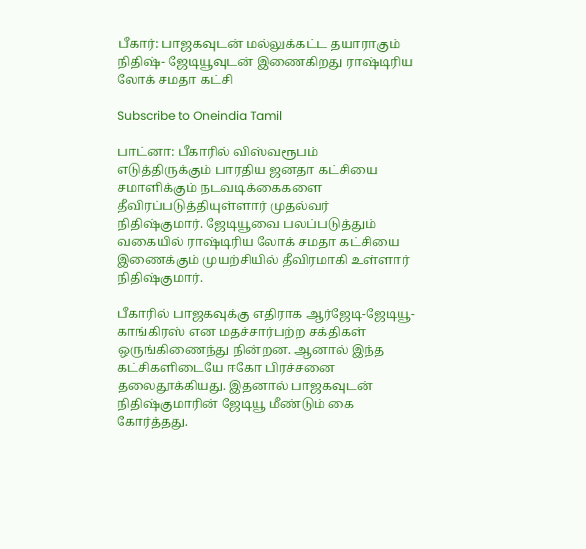பீகார்: பாஜகவுடன் மல்லுக்கட்ட தயாராகும் நிதிஷ்- ஜேடியூவுடன் இணைகிறது ராஷ்டிரிய லோக் சமதா கட்சி

Subscribe to Oneindia Tamil

பாட்னா: பீகாரில் விஸ்வரூபம் எடுத்திருக்கும் பாரதிய ஜனதா கட்சியை சமாளிக்கும் நடவடிக்கைகளை தீவிரப்படுத்தியுள்ளார் முதல்வர் நிதிஷ்குமார். ஜேடியூவை பலப்படுத்தும் வகையில் ராஷ்டிரிய லோக் சமதா கட்சியை இணைக்கும் முயற்சியில் தீவிரமாகி உள்ளார் நிதிஷ்குமார்.

பீகாரில் பாஜகவுக்கு எதிராக ஆர்ஜேடி-ஜேடியூ-காங்கிரஸ் என மதச்சார்பற்ற சக்திகள் ஒருங்கிணைந்து நின்றன. ஆனால் இந்த கட்சிகளிடையே ஈகோ பிரச்சனை தலைதூக்கியது. இதனால் பாஜகவுடன் நிதிஷ்குமாரின் ஜேடியூ மீண்டும் கை கோர்த்தது.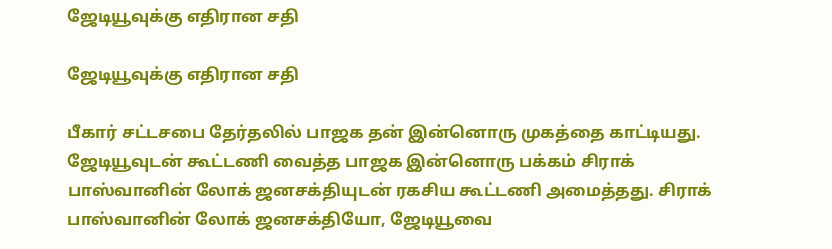ஜேடியூவுக்கு எதிரான சதி

ஜேடியூவுக்கு எதிரான சதி

பீகார் சட்டசபை தேர்தலில் பாஜக தன் இன்னொரு முகத்தை காட்டியது. ஜேடியூவுடன் கூட்டணி வைத்த பாஜக இன்னொரு பக்கம் சிராக் பாஸ்வானின் லோக் ஜனசக்தியுடன் ரகசிய கூட்டணி அமைத்தது. சிராக் பாஸ்வானின் லோக் ஜனசக்தியோ, ஜேடியூவை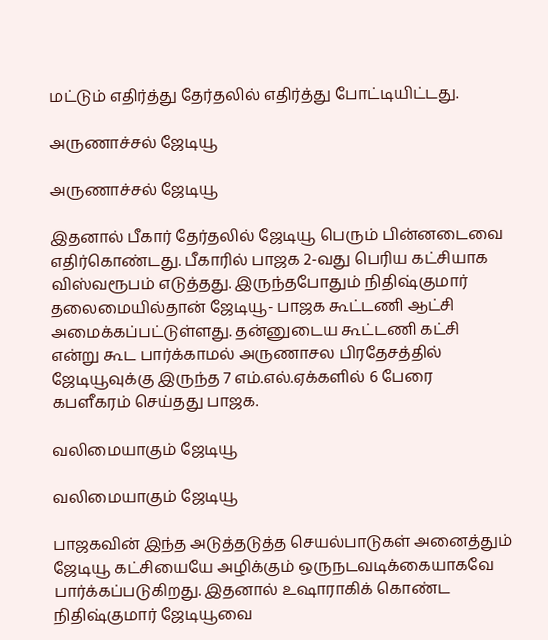மட்டும் எதிர்த்து தேர்தலில் எதிர்த்து போட்டியிட்டது.

அருணாச்சல் ஜேடியூ

அருணாச்சல் ஜேடியூ

இதனால் பீகார் தேர்தலில் ஜேடியூ பெரும் பின்னடைவை எதிர்கொண்டது. பீகாரில் பாஜக 2-வது பெரிய கட்சியாக விஸ்வரூபம் எடுத்தது. இருந்தபோதும் நிதிஷ்குமார் தலைமையில்தான் ஜேடியூ- பாஜக கூட்டணி ஆட்சி அமைக்கப்பட்டுள்ளது. தன்னுடைய கூட்டணி கட்சி என்று கூட பார்க்காமல் அருணாசல பிரதேசத்தில் ஜேடியூவுக்கு இருந்த 7 எம்.எல்.ஏக்களில் 6 பேரை கபளீகரம் செய்தது பாஜக.

வலிமையாகும் ஜேடியூ

வலிமையாகும் ஜேடியூ

பாஜகவின் இந்த அடுத்தடுத்த செயல்பாடுகள் அனைத்தும் ஜேடியூ கட்சியையே அழிக்கும் ஒருநடவடிக்கையாகவே பார்க்கப்படுகிறது. இதனால் உஷாராகிக் கொண்ட நிதிஷ்குமார் ஜேடியூவை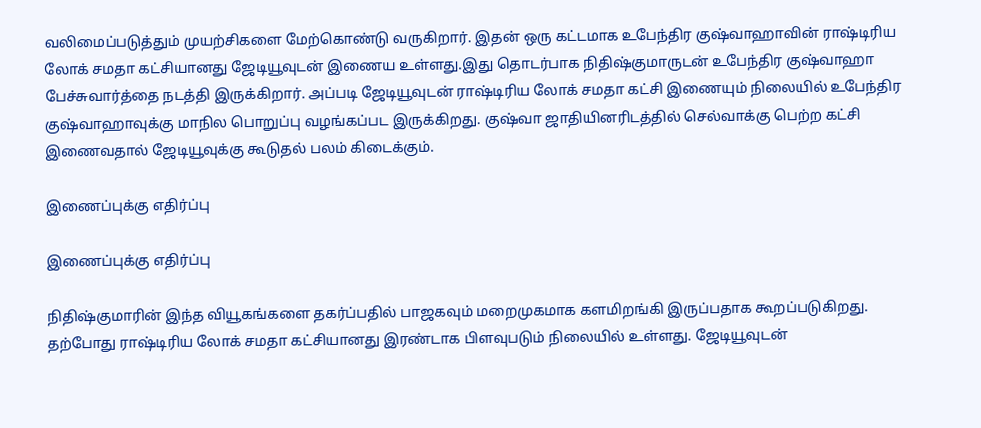வலிமைப்படுத்தும் முயற்சிகளை மேற்கொண்டு வருகிறார். இதன் ஒரு கட்டமாக உபேந்திர குஷ்வாஹாவின் ராஷ்டிரிய லோக் சமதா கட்சியானது ஜேடியூவுடன் இணைய உள்ளது.இது தொடர்பாக நிதிஷ்குமாருடன் உபேந்திர குஷ்வாஹா பேச்சுவார்த்தை நடத்தி இருக்கிறார். அப்படி ஜேடியூவுடன் ராஷ்டிரிய லோக் சமதா கட்சி இணையும் நிலையில் உபேந்திர குஷ்வாஹாவுக்கு மாநில பொறுப்பு வழங்கப்பட இருக்கிறது. குஷ்வா ஜாதியினரிடத்தில் செல்வாக்கு பெற்ற கட்சி இணைவதால் ஜேடியூவுக்கு கூடுதல் பலம் கிடைக்கும்.

இணைப்புக்கு எதிர்ப்பு

இணைப்புக்கு எதிர்ப்பு

நிதிஷ்குமாரின் இந்த வியூகங்களை தகர்ப்பதில் பாஜகவும் மறைமுகமாக களமிறங்கி இருப்பதாக கூறப்படுகிறது. தற்போது ராஷ்டிரிய லோக் சமதா கட்சியானது இரண்டாக பிளவுபடும் நிலையில் உள்ளது. ஜேடியூவுடன்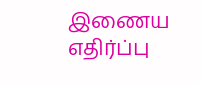இணைய எதிர்ப்பு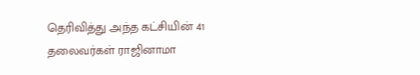தெரிவித்து அந்த கட்சியின் 41 தலைவர்கள் ராஜினாமா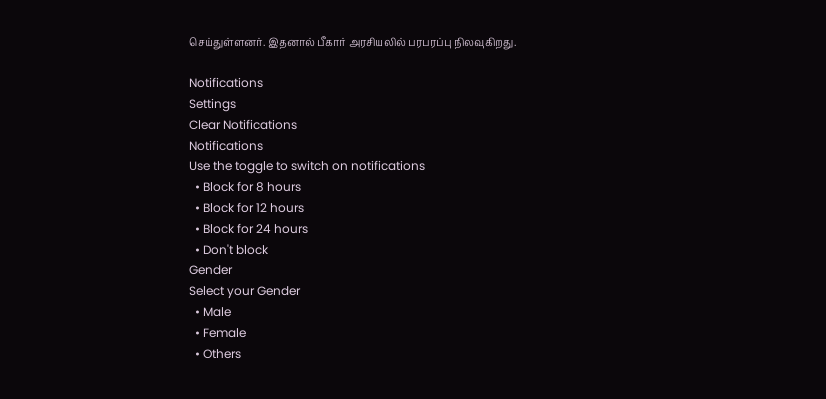செய்துள்ளனர். இதனால் பீகார் அரசியலில் பரபரப்பு நிலவுகிறது.

Notifications
Settings
Clear Notifications
Notifications
Use the toggle to switch on notifications
  • Block for 8 hours
  • Block for 12 hours
  • Block for 24 hours
  • Don't block
Gender
Select your Gender
  • Male
  • Female
  • Others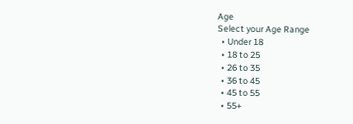Age
Select your Age Range
  • Under 18
  • 18 to 25
  • 26 to 35
  • 36 to 45
  • 45 to 55
  • 55+